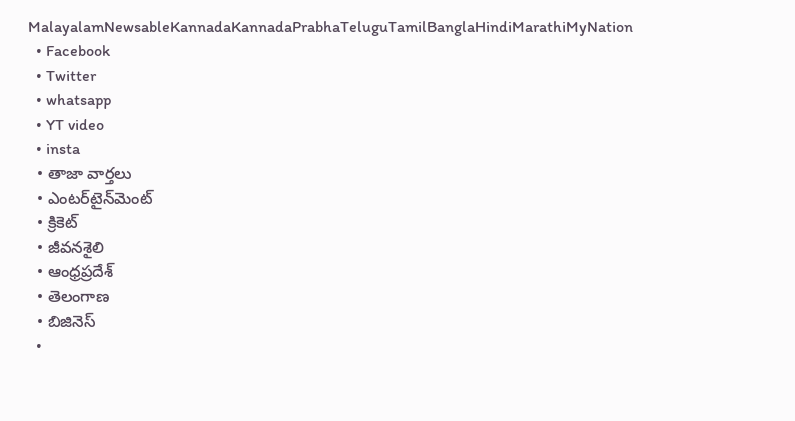MalayalamNewsableKannadaKannadaPrabhaTeluguTamilBanglaHindiMarathiMyNation
  • Facebook
  • Twitter
  • whatsapp
  • YT video
  • insta
  • తాజా వార్తలు
  • ఎంటర్‌టైన్‌మెంట్
  • క్రికెట్
  • జీవనశైలి
  • ఆంధ్రప్రదేశ్
  • తెలంగాణ
  • బిజినెస్
  •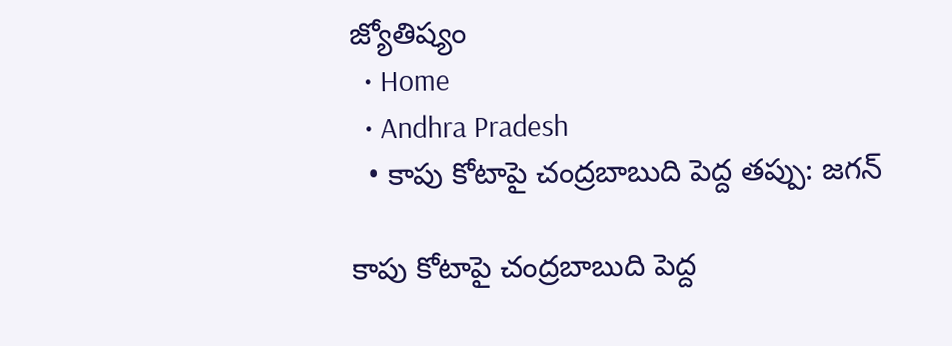జ్యోతిష్యం
  • Home
  • Andhra Pradesh
  • కాపు కోటాపై చంద్రబాబుది పెద్ద తప్పు: జగన్

కాపు కోటాపై చంద్రబాబుది పెద్ద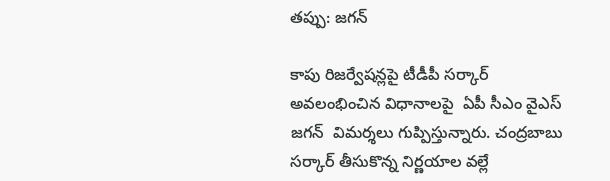తప్పు: జగన్

కాపు రిజర్వేషన్లపై టీడీపీ సర్కార్ అవలంభించిన విధానాలపై  ఏపీ సీఎం వైఎస్ జగన్  విమర్శలు గుప్పిస్తున్నారు. చంద్రబాబు సర్కార్ తీసుకొన్న నిర్ణయాల వల్లే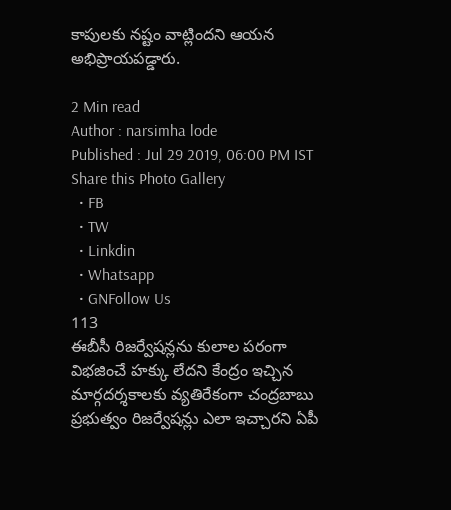కాపులకు నష్టం వాట్లిందని ఆయన అభిప్రాయపడ్డారు.

2 Min read
Author : narsimha lode
Published : Jul 29 2019, 06:00 PM IST
Share this Photo Gallery
  • FB
  • TW
  • Linkdin
  • Whatsapp
  • GNFollow Us
113
ఈబీసీ రిజర్వేషన్లను కులాల పరంగా విభజించే హక్కు లేదని కేంద్రం ఇచ్చిన మార్గదర్శకాలకు వ్యతిరేకంగా చంద్రబాబు ప్రభుత్వం రిజర్వేషన్లు ఎలా ఇచ్చారని ఏపీ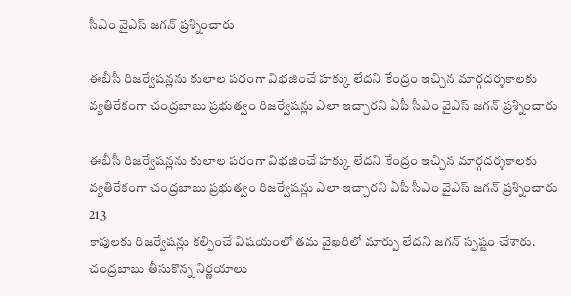సీఎం వైఎస్ జగన్ ప్రశ్నించారు

ఈబీసీ రిజర్వేషన్లను కులాల పరంగా విభజించే హక్కు లేదని కేంద్రం ఇచ్చిన మార్గదర్శకాలకు వ్యతిరేకంగా చంద్రబాబు ప్రభుత్వం రిజర్వేషన్లు ఎలా ఇచ్చారని ఏపీ సీఎం వైఎస్ జగన్ ప్రశ్నించారు

ఈబీసీ రిజర్వేషన్లను కులాల పరంగా విభజించే హక్కు లేదని కేంద్రం ఇచ్చిన మార్గదర్శకాలకు వ్యతిరేకంగా చంద్రబాబు ప్రభుత్వం రిజర్వేషన్లు ఎలా ఇచ్చారని ఏపీ సీఎం వైఎస్ జగన్ ప్రశ్నించారు
213
కాపులకు రిజర్వేషన్లు కల్పించే విషయంలో తమ వైఖరిలో మార్పు లేదని జగన్ స్పష్టం చేశారు. చంద్రబాబు తీసుకొన్న నిర్ణయాలు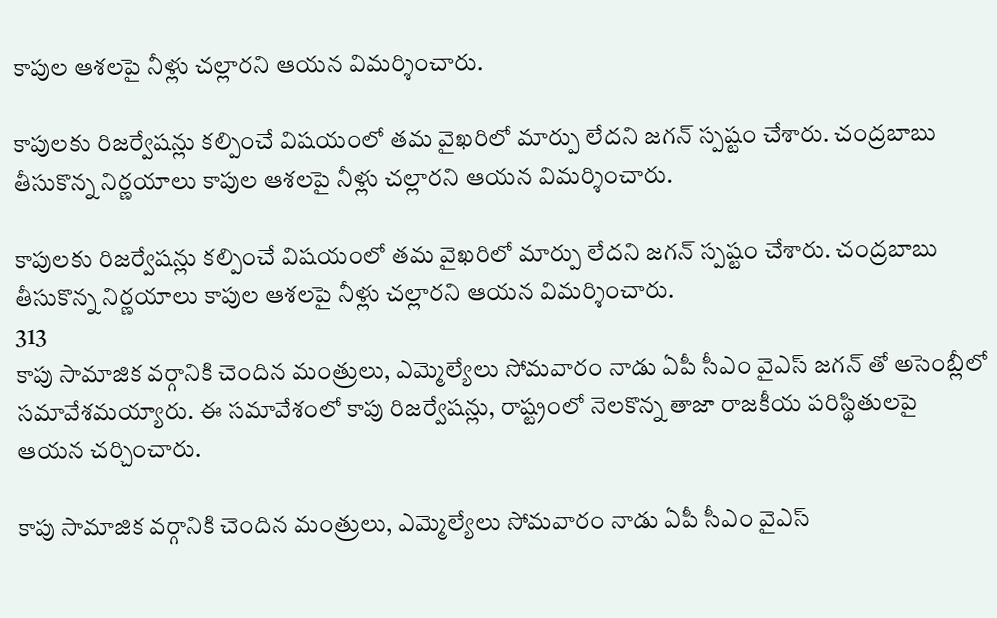కాపుల ఆశలపై నీళ్లు చల్లారని ఆయన విమర్శించారు.

కాపులకు రిజర్వేషన్లు కల్పించే విషయంలో తమ వైఖరిలో మార్పు లేదని జగన్ స్పష్టం చేశారు. చంద్రబాబు తీసుకొన్న నిర్ణయాలు కాపుల ఆశలపై నీళ్లు చల్లారని ఆయన విమర్శించారు.

కాపులకు రిజర్వేషన్లు కల్పించే విషయంలో తమ వైఖరిలో మార్పు లేదని జగన్ స్పష్టం చేశారు. చంద్రబాబు తీసుకొన్న నిర్ణయాలు కాపుల ఆశలపై నీళ్లు చల్లారని ఆయన విమర్శించారు.
313
కాపు సామాజిక వర్గానికి చెందిన మంత్రులు, ఎమ్మెల్యేలు సోమవారం నాడు ఏపీ సీఎం వైఎస్ జగన్ తో అసెంబ్లీలో సమావేశమయ్యారు. ఈ సమావేశంలో కాపు రిజర్వేషన్లు, రాష్ట్రంలో నెలకొన్న తాజా రాజకీయ పరిస్థితులపై ఆయన చర్చించారు.

కాపు సామాజిక వర్గానికి చెందిన మంత్రులు, ఎమ్మెల్యేలు సోమవారం నాడు ఏపీ సీఎం వైఎస్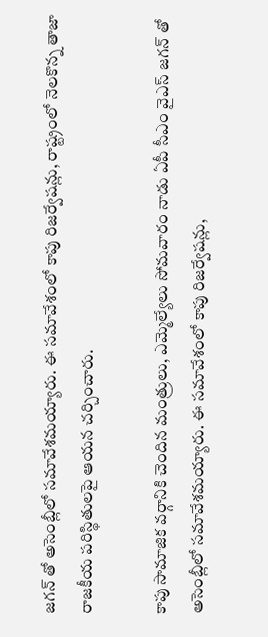జగన్ తో అసెంబ్లీలో సమావేశమయ్యారు. ఈ సమావేశంలో కాపు రిజర్వేషన్లు, రాష్ట్రంలో నెలకొన్న తాజా రాజకీయ పరిస్థితులపై ఆయన చర్చించారు.

కాపు సామాజిక వర్గానికి చెందిన మంత్రులు, ఎమ్మెల్యేలు సోమవారం నాడు ఏపీ సీఎం వైఎస్ జగన్ తో అసెంబ్లీలో సమావేశమయ్యారు. ఈ సమావేశంలో కాపు రిజర్వేషన్లు,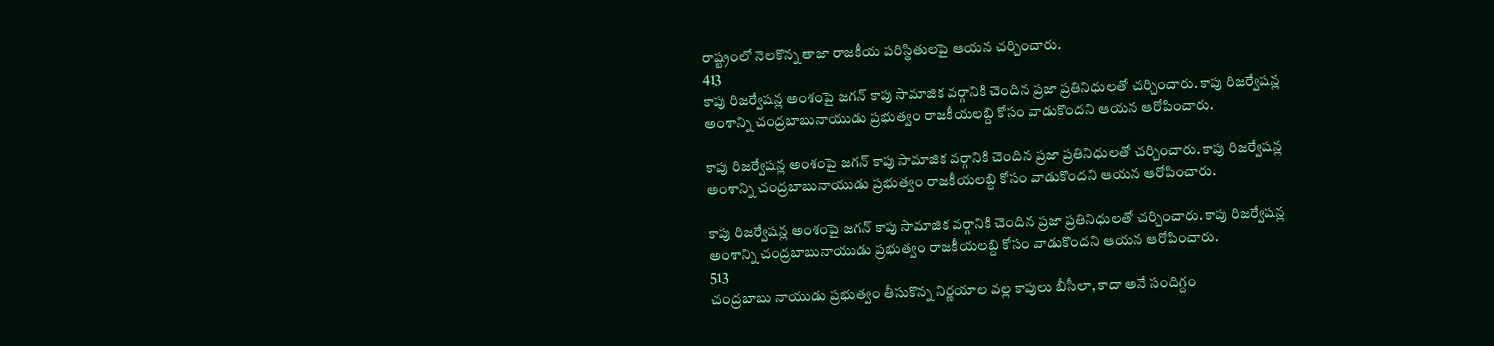రాష్ట్రంలో నెలకొన్న తాజా రాజకీయ పరిస్థితులపై ఆయన చర్చించారు.
413
కాపు రిజర్వేషన్ల అంశంపై జగన్ కాపు సామాజిక వర్గానికి చెందిన ప్రజా ప్రతినిధులతో చర్చించారు. కాపు రిజర్వేషన్ల అంశాన్ని చంద్రబాబునాయుడు ప్రభుత్వం రాజకీయలబ్ది కోసం వాడుకొందని ఆయన ఆరోపించారు.

కాపు రిజర్వేషన్ల అంశంపై జగన్ కాపు సామాజిక వర్గానికి చెందిన ప్రజా ప్రతినిధులతో చర్చించారు. కాపు రిజర్వేషన్ల అంశాన్ని చంద్రబాబునాయుడు ప్రభుత్వం రాజకీయలబ్ది కోసం వాడుకొందని ఆయన ఆరోపించారు.

కాపు రిజర్వేషన్ల అంశంపై జగన్ కాపు సామాజిక వర్గానికి చెందిన ప్రజా ప్రతినిధులతో చర్చించారు. కాపు రిజర్వేషన్ల అంశాన్ని చంద్రబాబునాయుడు ప్రభుత్వం రాజకీయలబ్ది కోసం వాడుకొందని ఆయన ఆరోపించారు.
513
చంద్రబాబు నాయుడు ప్రభుత్వం తీసుకొన్న నిర్ణయాల వల్ల కాపులు బీసీలా, కాదా అనే సందిగ్దం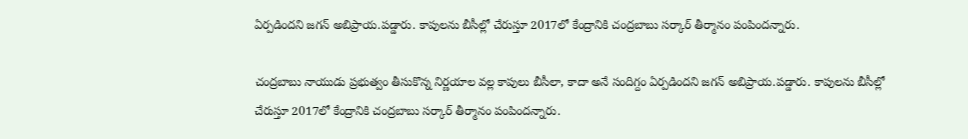ఏర్పడిందని జగన్ అబిప్రాయ.పడ్డారు. కాపులను బీసీల్లో చేరుస్తూ 2017లో కేంద్రానికి చంద్రబాబు సర్కార్ తీర్మానం పంపిందన్నారు.

చంద్రబాబు నాయుడు ప్రభుత్వం తీసుకొన్న నిర్ణయాల వల్ల కాపులు బీసీలా, కాదా అనే సందిగ్దం ఏర్పడిందని జగన్ అబిప్రాయ.పడ్డారు. కాపులను బీసీల్లో చేరుస్తూ 2017లో కేంద్రానికి చంద్రబాబు సర్కార్ తీర్మానం పంపిందన్నారు.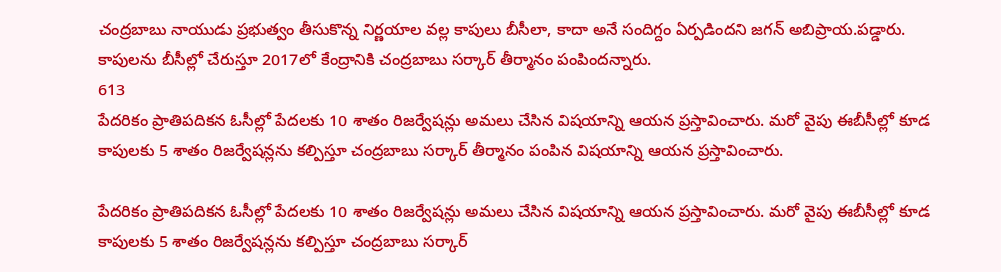చంద్రబాబు నాయుడు ప్రభుత్వం తీసుకొన్న నిర్ణయాల వల్ల కాపులు బీసీలా, కాదా అనే సందిగ్దం ఏర్పడిందని జగన్ అబిప్రాయ.పడ్డారు. కాపులను బీసీల్లో చేరుస్తూ 2017లో కేంద్రానికి చంద్రబాబు సర్కార్ తీర్మానం పంపిందన్నారు.
613
పేదరికం ప్రాతిపదికన ఓసీల్లో పేదలకు 10 శాతం రిజర్వేషన్లు అమలు చేసిన విషయాన్ని ఆయన ప్రస్తావించారు. మరో వైపు ఈబీసీల్లో కూడ కాపులకు 5 శాతం రిజర్వేషన్లను కల్పిస్తూ చంద్రబాబు సర్కార్ తీర్మానం పంపిన విషయాన్ని ఆయన ప్రస్తావించారు.

పేదరికం ప్రాతిపదికన ఓసీల్లో పేదలకు 10 శాతం రిజర్వేషన్లు అమలు చేసిన విషయాన్ని ఆయన ప్రస్తావించారు. మరో వైపు ఈబీసీల్లో కూడ కాపులకు 5 శాతం రిజర్వేషన్లను కల్పిస్తూ చంద్రబాబు సర్కార్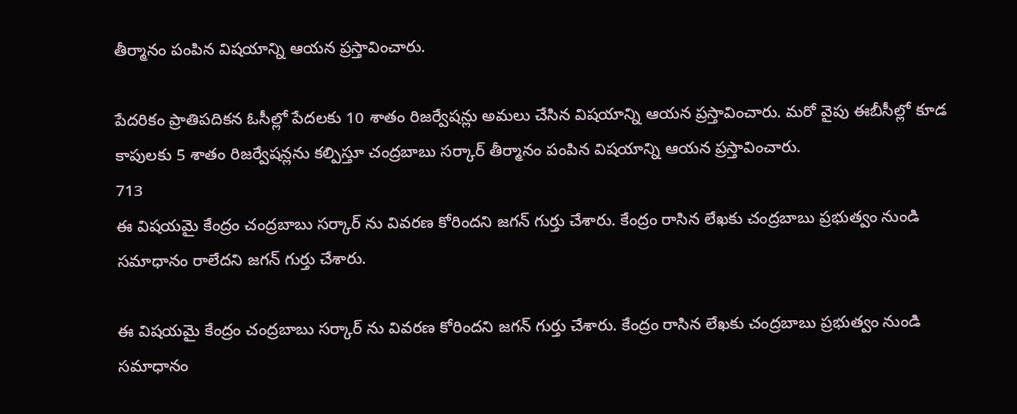తీర్మానం పంపిన విషయాన్ని ఆయన ప్రస్తావించారు.

పేదరికం ప్రాతిపదికన ఓసీల్లో పేదలకు 10 శాతం రిజర్వేషన్లు అమలు చేసిన విషయాన్ని ఆయన ప్రస్తావించారు. మరో వైపు ఈబీసీల్లో కూడ కాపులకు 5 శాతం రిజర్వేషన్లను కల్పిస్తూ చంద్రబాబు సర్కార్ తీర్మానం పంపిన విషయాన్ని ఆయన ప్రస్తావించారు.
713
ఈ విషయమై కేంద్రం చంద్రబాబు సర్కార్ ను వివరణ కోరిందని జగన్ గుర్తు చేశారు. కేంద్రం రాసిన లేఖకు చంద్రబాబు ప్రభుత్వం నుండి సమాధానం రాలేదని జగన్ గుర్తు చేశారు.

ఈ విషయమై కేంద్రం చంద్రబాబు సర్కార్ ను వివరణ కోరిందని జగన్ గుర్తు చేశారు. కేంద్రం రాసిన లేఖకు చంద్రబాబు ప్రభుత్వం నుండి సమాధానం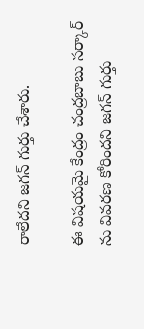రాలేదని జగన్ గుర్తు చేశారు.

ఈ విషయమై కేంద్రం చంద్రబాబు సర్కార్ ను వివరణ కోరిందని జగన్ గుర్తు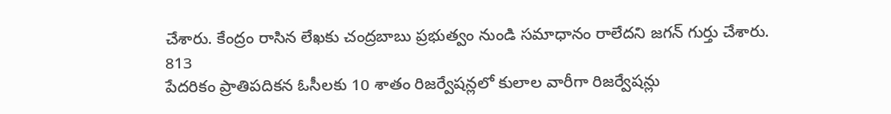చేశారు. కేంద్రం రాసిన లేఖకు చంద్రబాబు ప్రభుత్వం నుండి సమాధానం రాలేదని జగన్ గుర్తు చేశారు.
813
పేదరికం ప్రాతిపదికన ఓసీలకు 10 శాతం రిజర్వేషన్లలో కులాల వారీగా రిజర్వేషన్లు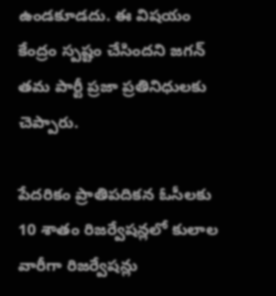ఉండకూడదు. ఈ విషయం కేంద్రం స్పష్టం చేసిందని జగన్ తమ పార్టీ ప్రజా ప్రతినిధులకు చెప్పారు.

పేదరికం ప్రాతిపదికన ఓసీలకు 10 శాతం రిజర్వేషన్లలో కులాల వారీగా రిజర్వేషన్లు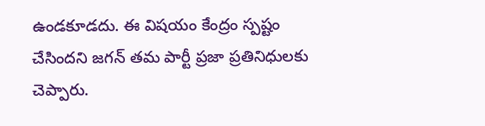ఉండకూడదు. ఈ విషయం కేంద్రం స్పష్టం చేసిందని జగన్ తమ పార్టీ ప్రజా ప్రతినిధులకు చెప్పారు.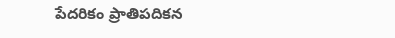పేదరికం ప్రాతిపదికన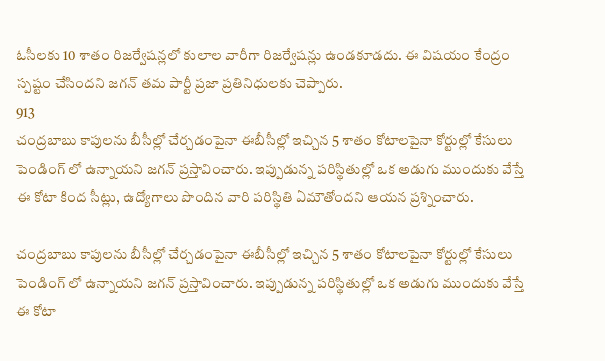ఓసీలకు 10 శాతం రిజర్వేషన్లలో కులాల వారీగా రిజర్వేషన్లు ఉండకూడదు. ఈ విషయం కేంద్రం స్పష్టం చేసిందని జగన్ తమ పార్టీ ప్రజా ప్రతినిధులకు చెప్పారు.
913
చంద్రబాబు కాపులను బీసీల్లో చేర్చడంపైనా ఈబీసీల్లో ఇచ్చిన 5 శాతం కోటాలపైనా కోర్టుల్లో కేసులు పెండింగ్ లో ఉన్నాయని జగన్ ప్రస్తావించారు. ఇప్పుడున్న పరిస్థితుల్లో ఒక అడుగు ముందుకు వేస్తే ఈ కోటా కింద సీట్లు, ఉద్యోగాలు పొందిన వారి పరిస్థితి ఏమౌతోందని ఆయన ప్రశ్నించారు.

చంద్రబాబు కాపులను బీసీల్లో చేర్చడంపైనా ఈబీసీల్లో ఇచ్చిన 5 శాతం కోటాలపైనా కోర్టుల్లో కేసులు పెండింగ్ లో ఉన్నాయని జగన్ ప్రస్తావించారు. ఇప్పుడున్న పరిస్థితుల్లో ఒక అడుగు ముందుకు వేస్తే ఈ కోటా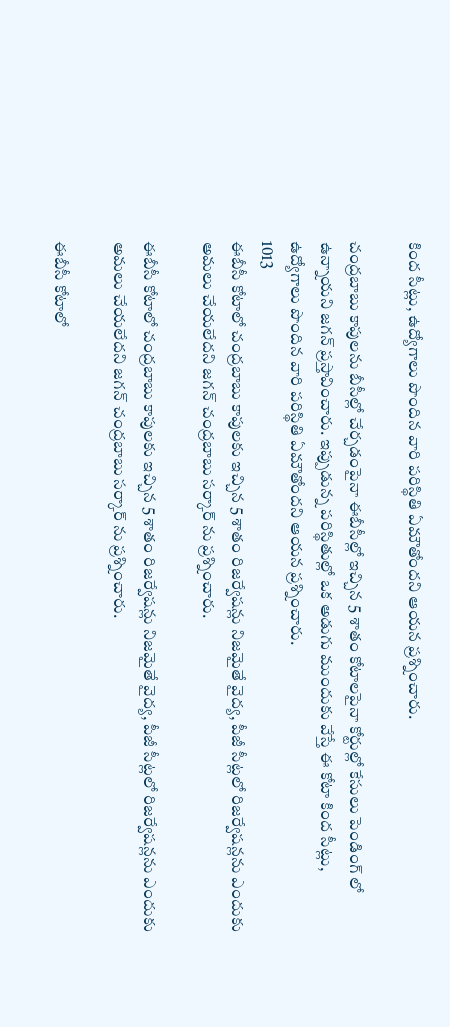కింద సీట్లు, ఉద్యోగాలు పొందిన వారి పరిస్థితి ఏమౌతోందని ఆయన ప్రశ్నించారు.

చంద్రబాబు కాపులను బీసీల్లో చేర్చడంపైనా ఈబీసీల్లో ఇచ్చిన 5 శాతం కోటాలపైనా కోర్టుల్లో కేసులు పెండింగ్ లో ఉన్నాయని జగన్ ప్రస్తావించారు. ఇప్పుడున్న పరిస్థితుల్లో ఒక అడుగు ముందుకు వేస్తే ఈ కోటా కింద సీట్లు, ఉద్యోగాలు పొందిన వారి పరిస్థితి ఏమౌతోందని ఆయన ప్రశ్నించారు.
1013
ఈబీసీ కోటాలో చంద్రబాబు కాపులకు ఇచ్చిన 5 శాతం రిజర్వేషన్లు నిజమైతే వైద్య, పీజీ సీట్లలో రిజర్వేషన్లను ఎందుకు అమలు చేయలేదని జగన్ చంద్రబాబు సర్కార్ ను ప్రశ్నించారు.

ఈబీసీ కోటాలో చంద్రబాబు కాపులకు ఇచ్చిన 5 శాతం రిజర్వేషన్లు నిజమైతే వైద్య, పీజీ సీట్లలో రిజర్వేషన్లను ఎందుకు అమలు చేయలేదని జగన్ చంద్రబాబు సర్కార్ ను ప్రశ్నించారు.

ఈబీసీ కోటాలో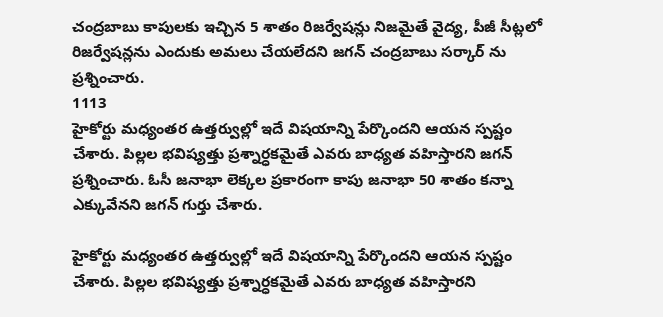చంద్రబాబు కాపులకు ఇచ్చిన 5 శాతం రిజర్వేషన్లు నిజమైతే వైద్య, పీజీ సీట్లలో రిజర్వేషన్లను ఎందుకు అమలు చేయలేదని జగన్ చంద్రబాబు సర్కార్ ను ప్రశ్నించారు.
1113
హైకోర్టు మధ్యంతర ఉత్తర్వుల్లో ఇదే విషయాన్ని పేర్కొందని ఆయన స్పష్టం చేశారు. పిల్లల భవిష్యత్తు ప్రశ్నార్ధకమైతే ఎవరు బాధ్యత వహిస్తారని జగన్ ప్రశ్నించారు. ఓసీ జనాభా లెక్కల ప్రకారంగా కాపు జనాభా 50 శాతం కన్నా ఎక్కువేనని జగన్ గుర్తు చేశారు.

హైకోర్టు మధ్యంతర ఉత్తర్వుల్లో ఇదే విషయాన్ని పేర్కొందని ఆయన స్పష్టం చేశారు. పిల్లల భవిష్యత్తు ప్రశ్నార్ధకమైతే ఎవరు బాధ్యత వహిస్తారని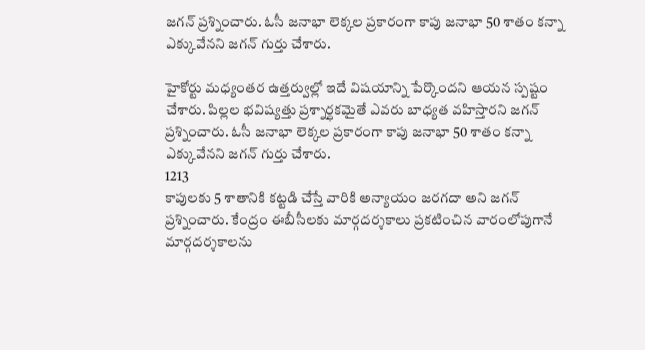జగన్ ప్రశ్నించారు. ఓసీ జనాభా లెక్కల ప్రకారంగా కాపు జనాభా 50 శాతం కన్నా ఎక్కువేనని జగన్ గుర్తు చేశారు.

హైకోర్టు మధ్యంతర ఉత్తర్వుల్లో ఇదే విషయాన్ని పేర్కొందని ఆయన స్పష్టం చేశారు. పిల్లల భవిష్యత్తు ప్రశ్నార్ధకమైతే ఎవరు బాధ్యత వహిస్తారని జగన్ ప్రశ్నించారు. ఓసీ జనాభా లెక్కల ప్రకారంగా కాపు జనాభా 50 శాతం కన్నా ఎక్కువేనని జగన్ గుర్తు చేశారు.
1213
కాపులకు 5 శాతానికి కట్టడి చేస్తే వారికి అన్యాయం జరగదా అని జగన్ ప్రశ్నించారు. కేంద్రం ఈబీసీలకు మార్గదర్శకాలు ప్రకటించిన వారంలోపుగానే మార్గదర్శకాలను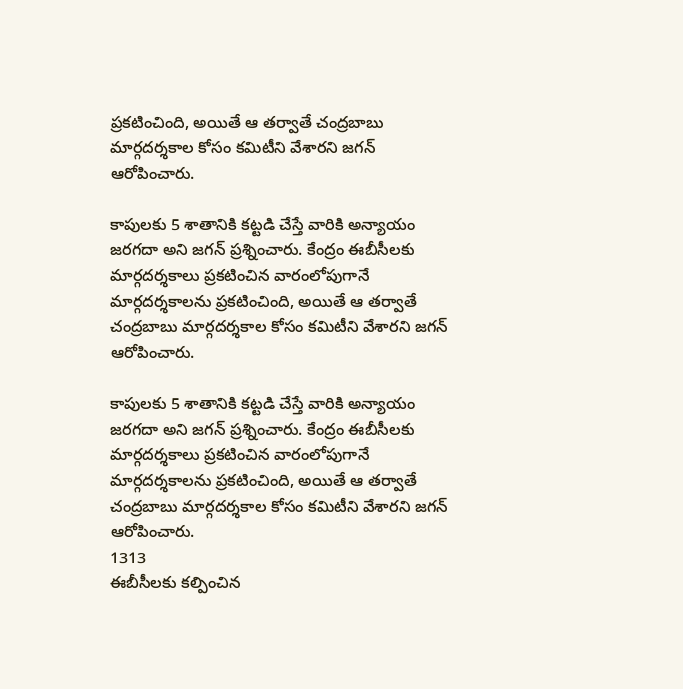ప్రకటించింది, అయితే ఆ తర్వాతే చంద్రబాబు మార్గదర్శకాల కోసం కమిటీని వేశారని జగన్ ఆరోపించారు.

కాపులకు 5 శాతానికి కట్టడి చేస్తే వారికి అన్యాయం జరగదా అని జగన్ ప్రశ్నించారు. కేంద్రం ఈబీసీలకు మార్గదర్శకాలు ప్రకటించిన వారంలోపుగానే మార్గదర్శకాలను ప్రకటించింది, అయితే ఆ తర్వాతే చంద్రబాబు మార్గదర్శకాల కోసం కమిటీని వేశారని జగన్ ఆరోపించారు.

కాపులకు 5 శాతానికి కట్టడి చేస్తే వారికి అన్యాయం జరగదా అని జగన్ ప్రశ్నించారు. కేంద్రం ఈబీసీలకు మార్గదర్శకాలు ప్రకటించిన వారంలోపుగానే మార్గదర్శకాలను ప్రకటించింది, అయితే ఆ తర్వాతే చంద్రబాబు మార్గదర్శకాల కోసం కమిటీని వేశారని జగన్ ఆరోపించారు.
1313
ఈబీసీలకు కల్పించిన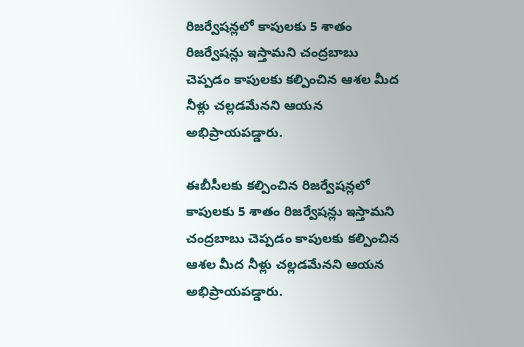రిజర్వేషన్లలో కాపులకు 5 శాతం రిజర్వేషన్లు ఇస్తామని చంద్రబాబు చెప్పడం కాపులకు కల్పించిన ఆశల మీద నీళ్లు చల్లడమేనని ఆయన అభిప్రాయపడ్డారు.

ఈబీసీలకు కల్పించిన రిజర్వేషన్లలో కాపులకు 5 శాతం రిజర్వేషన్లు ఇస్తామని చంద్రబాబు చెప్పడం కాపులకు కల్పించిన ఆశల మీద నీళ్లు చల్లడమేనని ఆయన అభిప్రాయపడ్డారు.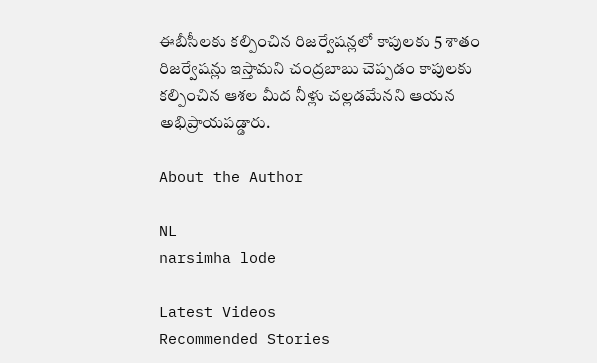ఈబీసీలకు కల్పించిన రిజర్వేషన్లలో కాపులకు 5 శాతం రిజర్వేషన్లు ఇస్తామని చంద్రబాబు చెప్పడం కాపులకు కల్పించిన ఆశల మీద నీళ్లు చల్లడమేనని ఆయన అభిప్రాయపడ్డారు.

About the Author

NL
narsimha lode

Latest Videos
Recommended Stories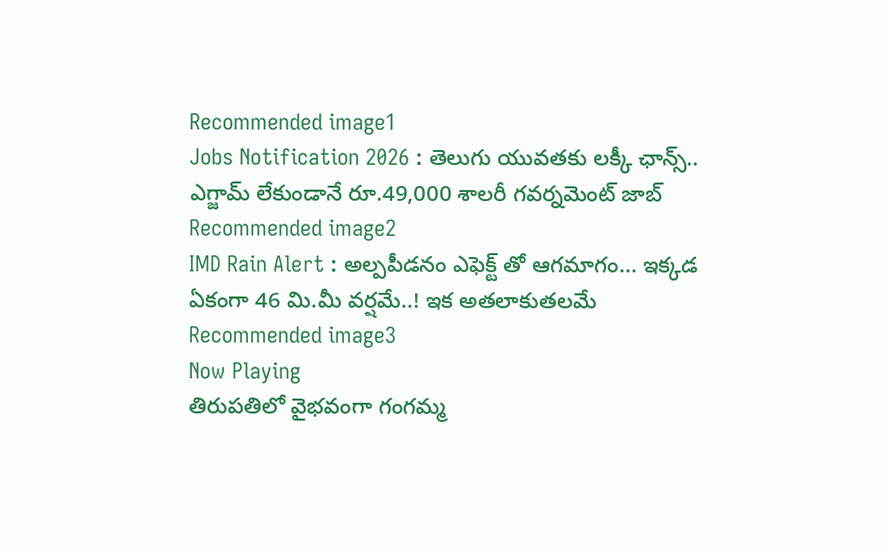Recommended image1
Jobs Notification 2026 : తెలుగు యువతకు లక్కీ ఛాన్స్.. ఎగ్జామ్ లేకుండానే రూ.49,000 శాలరీ గవర్నమెంట్ జాబ్
Recommended image2
IMD Rain Alert : అల్పపీడనం ఎఫెక్ట్ తో ఆగమాగం... ఇక్కడ ఏకంగా 46 మి.మీ వర్షమే..! ఇక అతలాకుతలమే
Recommended image3
Now Playing
తిరుపతిలో వైభవంగా గంగమ్మ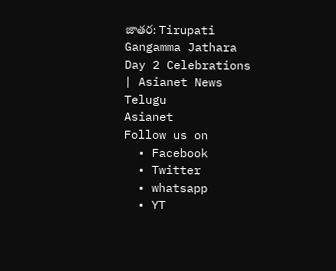జాతర: Tirupati Gangamma Jathara Day 2 Celebrations | Asianet News Telugu
Asianet
Follow us on
  • Facebook
  • Twitter
  • whatsapp
  • YT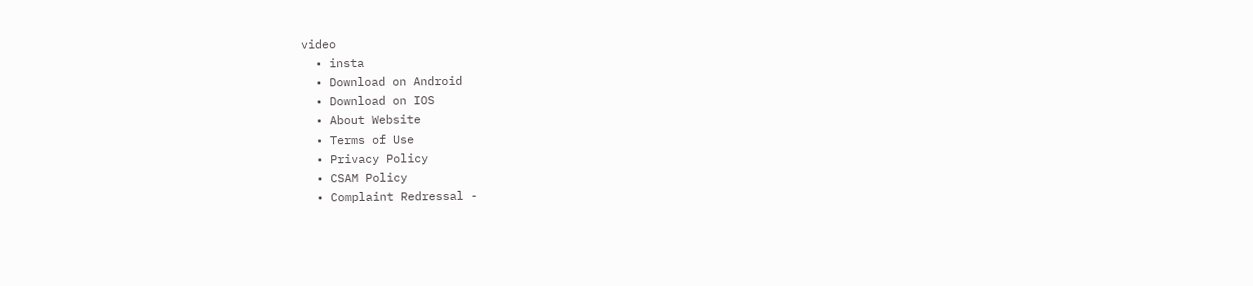video
  • insta
  • Download on Android
  • Download on IOS
  • About Website
  • Terms of Use
  • Privacy Policy
  • CSAM Policy
  • Complaint Redressal -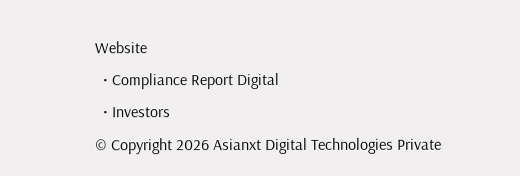Website
  • Compliance Report Digital
  • Investors
© Copyright 2026 Asianxt Digital Technologies Private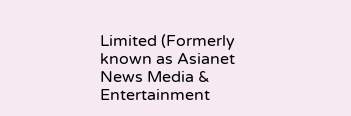Limited (Formerly known as Asianet News Media & Entertainment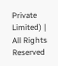Private Limited) | All Rights Reserved